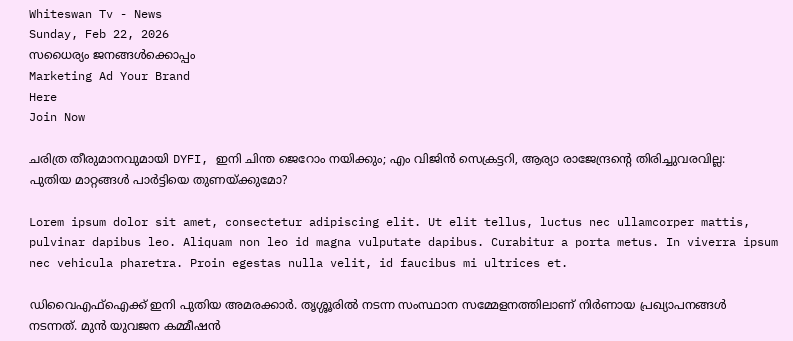Whiteswan Tv - News
Sunday, Feb 22, 2026
സധൈര്യം ജനങ്ങൾക്കൊപ്പം
Marketing Ad Your Brand
Here
Join Now

ചരിത്ര തീരുമാനവുമായി DYFI, ഇനി ചിന്ത ജെറോം നയിക്കും; എം വിജിൻ സെക്രട്ടറി, ആര്യാ രാജേന്ദ്രന്റെ തിരിച്ചുവരവില്ല: പുതിയ മാറ്റങ്ങൾ പാർട്ടിയെ തുണയ്ക്കുമോ?

Lorem ipsum dolor sit amet, consectetur adipiscing elit. Ut elit tellus, luctus nec ullamcorper mattis, pulvinar dapibus leo. Aliquam non leo id magna vulputate dapibus. Curabitur a porta metus. In viverra ipsum nec vehicula pharetra. Proin egestas nulla velit, id faucibus mi ultrices et.

ഡിവൈഎഫ്‌ഐക്ക് ഇനി പുതിയ അമരക്കാർ. തൃശ്ശൂരിൽ നടന്ന സംസ്ഥാന സമ്മേളനത്തിലാണ് നിർണായ പ്രഖ്യാപനങ്ങൾ നടന്നത്. മുൻ യുവജന കമ്മീഷൻ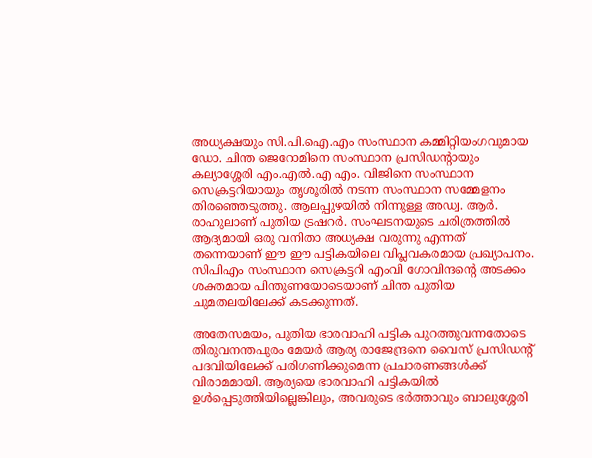അധ്യക്ഷയും സി.പി.ഐ.എം സംസ്ഥാന കമ്മിറ്റിയംഗവുമായ ഡോ. ചിന്ത ജെറോമിനെ സംസ്ഥാന പ്രസിഡന്റായും കല്യാശ്ശേരി എം.എൽ.എ എം. വിജിനെ സംസ്ഥാന സെക്രട്ടറിയായും തൃശൂരിൽ നടന്ന സംസ്ഥാന സമ്മേളനം തിരഞ്ഞെടുത്തു. ആലപ്പുഴയിൽ നിന്നുള്ള അഡ്വ. ആർ. രാഹുലാണ് പുതിയ ട്രഷറർ. സംഘടനയുടെ ചരിത്രത്തിൽ ആദ്യമായി ഒരു വനിതാ അധ്യക്ഷ വരുന്നു എന്നത് തന്നെയാണ് ഈ ഈ പട്ടികയിലെ വിപ്ലവകരമായ പ്രഖ്യാപനം. സിപിഎം സംസ്ഥാന സെക്രട്ടറി എംവി ഗോവിന്ദന്റെ അടക്കം ശക്തമായ പിന്തുണയോടെയാണ് ചിന്ത പുതിയ ചുമതലയിലേക്ക് കടക്കുന്നത്.

അതേസമയം, പുതിയ ഭാരവാഹി പട്ടിക പുറത്തുവന്നതോടെ തിരുവനന്തപുരം മേയർ ആര്യ രാജേന്ദ്രനെ വൈസ് പ്രസിഡന്റ് പദവിയിലേക്ക് പരിഗണിക്കുമെന്ന പ്രചാരണങ്ങൾക്ക് വിരാമമായി. ആര്യയെ ഭാരവാഹി പട്ടികയിൽ ഉൾപ്പെടുത്തിയില്ലെങ്കിലും, അവരുടെ ഭർത്താവും ബാലുശ്ശേരി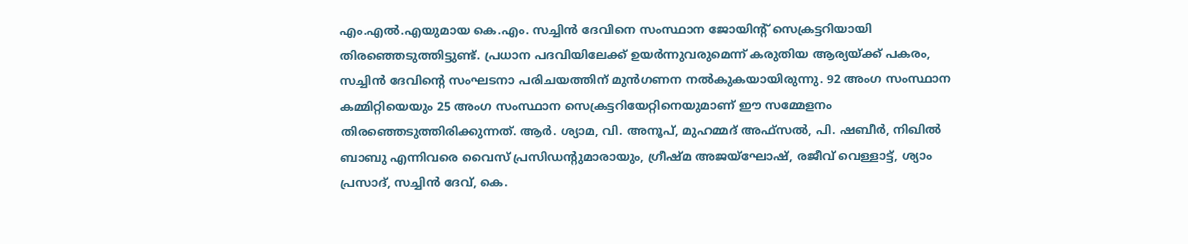എം.എൽ.എയുമായ കെ.എം. സച്ചിൻ ദേവിനെ സംസ്ഥാന ജോയിന്റ് സെക്രട്ടറിയായി തിരഞ്ഞെടുത്തിട്ടുണ്ട്. പ്രധാന പദവിയിലേക്ക് ഉയർന്നുവരുമെന്ന് കരുതിയ ആര്യയ്ക്ക് പകരം, സച്ചിൻ ദേവിന്റെ സംഘടനാ പരിചയത്തിന് മുൻഗണന നൽകുകയായിരുന്നു. 92 അംഗ സംസ്ഥാന കമ്മിറ്റിയെയും 25 അംഗ സംസ്ഥാന സെക്രട്ടറിയേറ്റിനെയുമാണ് ഈ സമ്മേളനം തിരഞ്ഞെടുത്തിരിക്കുന്നത്. ആർ. ശ്യാമ, വി. അനൂപ്, മുഹമ്മദ് അഫ്‌സൽ, പി. ഷബീർ, നിഖിൽ ബാബു എന്നിവരെ വൈസ് പ്രസിഡന്റുമാരായും, ഗ്രീഷ്മ അജയ്‌ഘോഷ്, രജീവ് വെള്ളാട്ട്, ശ്യാം പ്രസാദ്, സച്ചിൻ ദേവ്, കെ.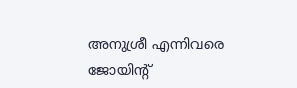അനുശ്രീ എന്നിവരെ ജോയിന്റ്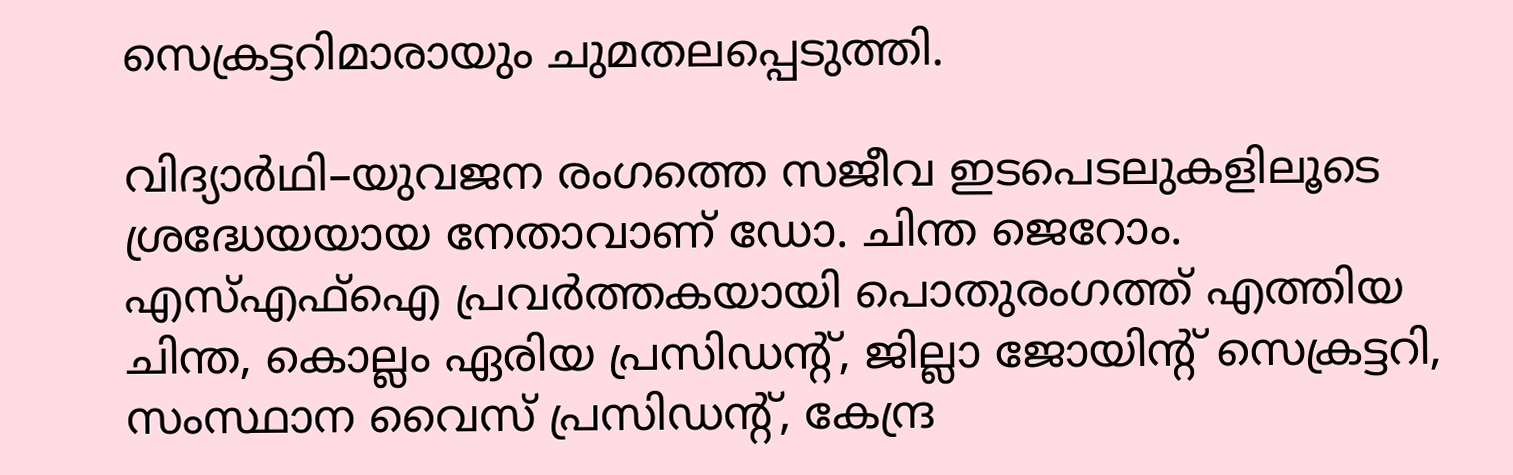സെക്രട്ടറിമാരായും ചുമതലപ്പെടുത്തി.

വിദ്യാർഥി–യുവജന രംഗത്തെ സജീവ ഇടപെടലുകളിലൂടെ ശ്രദ്ധേയയായ നേതാവാണ്‌ ഡോ. ചിന്ത ജെറോം. എസ്എഫ്ഐ പ്രവർത്തകയായി പൊതുരംഗത്ത് എത്തിയ ചിന്ത, കൊല്ലം ഏരിയ പ്രസിഡന്റ്‌, ജില്ലാ ജോയിന്റ്‌ സെക്രട്ടറി, സംസ്ഥാന വൈസ് പ്രസിഡന്റ്‌, കേന്ദ്ര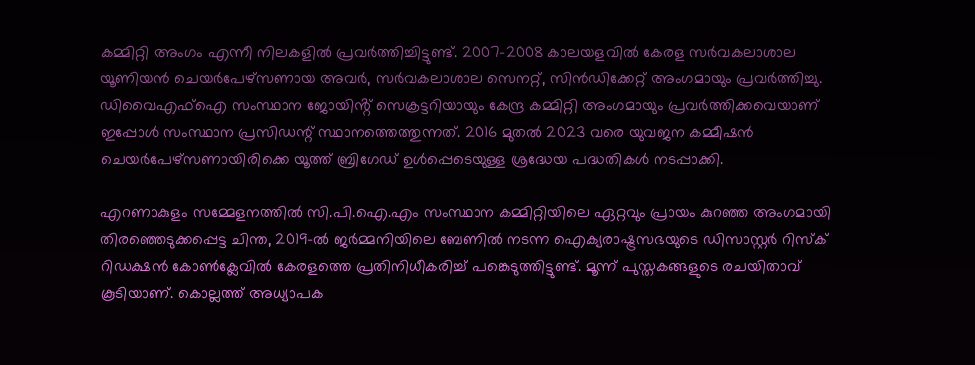കമ്മിറ്റി അംഗം എന്നീ നിലകളിൽ പ്രവർത്തിച്ചിട്ടുണ്ട്. 2007–2008 കാലയളവിൽ കേരള സർവകലാശാല യൂണിയൻ ചെയർപേഴ്സണായ അവർ, സർവകലാശാല സെനറ്റ്, സിൻഡിക്കേറ്റ് അംഗമായും പ്രവർത്തിച്ചു. ഡിവൈഎഫ്ഐ സംസ്ഥാന ജോയിൻ്റ് സെക്രട്ടറിയായും കേന്ദ്ര കമ്മിറ്റി അംഗമായും പ്രവർത്തിക്കവെയാണ്‌ ഇപ്പോൾ സംസ്ഥാന പ്രസിഡന്റ്‌ സ്ഥാനത്തെത്തുന്നത്‌. 2016 മുതൽ 2023 വരെ യുവജന കമ്മീഷൻ ചെയർപേഴ്സണായിരിക്കെ യൂത്ത് ബ്രിഗേഡ് ഉൾപ്പെടെയുള്ള ശ്രദ്ധേയ പദ്ധതികൾ നടപ്പാക്കി.

എറണാകുളം സമ്മേളനത്തിൽ സി.പി.ഐ.എം സംസ്ഥാന കമ്മിറ്റിയിലെ ഏറ്റവും പ്രായം കുറഞ്ഞ അംഗമായി തിരഞ്ഞെടുക്കപ്പെട്ട ചിന്ത, 2019-ൽ ജർമ്മനിയിലെ ബേണിൽ നടന്ന ഐക്യരാഷ്ട്രസഭയുടെ ഡിസാസ്റ്റർ റിസ്ക് റിഡക്ഷൻ കോൺക്ലേവിൽ കേരളത്തെ പ്രതിനിധീകരിച്ച് പങ്കെടുത്തിട്ടുണ്ട്. മൂന്ന് പുസ്തകങ്ങളുടെ രചയിതാവ് കൂടിയാണ്. കൊല്ലത്ത് അധ്യാപക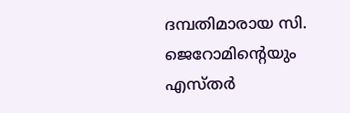ദമ്പതിമാരായ സി. ജെറോമിന്റെയും എസ്തർ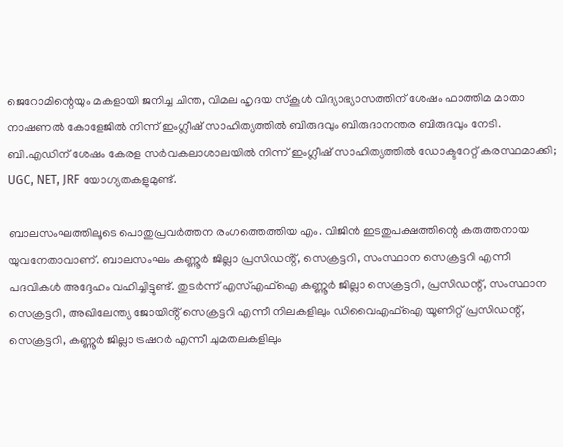ജെറോമിന്റെയും മകളായി ജനിച്ച ചിന്ത, വിമല ഹൃദയ സ്കൂൾ വിദ്യാഭ്യാസത്തിന് ശേഷം ഫാത്തിമ മാതാ നാഷണൽ കോളേജിൽ നിന്ന് ഇംഗ്ലീഷ് സാഹിത്യത്തിൽ ബിരുദവും ബിരുദാനന്തര ബിരുദവും നേടി. ബി.എഡിന് ശേഷം കേരള സർവകലാശാലയിൽ നിന്ന് ഇംഗ്ലീഷ് സാഹിത്യത്തിൽ ഡോക്ടറേറ്റ് കരസ്ഥമാക്കി; UGC, NET, JRF യോഗ്യതകളുമുണ്ട്.

ബാലസംഘത്തിലൂടെ പൊതുപ്രവർത്തന രംഗത്തെത്തിയ എം. വിജിൻ ഇടതുപക്ഷത്തിന്റെ കരുത്തനായ യുവനേതാവാണ്‌. ബാലസംഘം കണ്ണൂർ ജില്ലാ പ്രസിഡൻ്റ്, സെക്രട്ടറി, സംസ്ഥാന സെക്രട്ടറി എന്നീ പദവികൾ അദ്ദേഹം വഹിച്ചിട്ടുണ്ട്. തുടർന്ന് എസ്എഫ്ഐ കണ്ണൂർ ജില്ലാ സെക്രട്ടറി, പ്രസിഡന്റ്, സംസ്ഥാന സെക്രട്ടറി, അഖിലേന്ത്യ ജോയിൻ്റ് സെക്രട്ടറി എന്നീ നിലകളിലും ഡിവൈഎഫ്ഐ യൂണിറ്റ് പ്രസിഡന്റ്, സെക്രട്ടറി, കണ്ണൂർ ജില്ലാ ട്രഷറർ എന്നീ ചുമതലകളിലും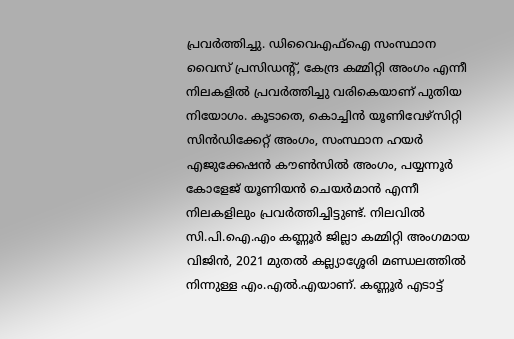പ്രവർത്തിച്ചു. ഡിവൈഎഫ്ഐ സംസ്ഥാന വൈസ് പ്രസിഡന്റ്‌, കേന്ദ്ര കമ്മിറ്റി അംഗം എന്നീ നിലകളിൽ പ്രവർത്തിച്ചു വരികെയാണ് പുതിയ നിയോഗം. കൂടാതെ, കൊച്ചിൻ യൂണിവേഴ്സിറ്റി സിൻഡിക്കേറ്റ് അംഗം, സംസ്ഥാന ഹയർ എജുക്കേഷൻ കൗൺസിൽ അംഗം, പയ്യന്നൂർ കോളേജ് യൂണിയൻ ചെയർമാൻ എന്നീ നിലകളിലും പ്രവർത്തിച്ചിട്ടുണ്ട്. നിലവിൽ സി.പി.ഐ.എം കണ്ണൂർ ജില്ലാ കമ്മിറ്റി അംഗമായ വിജിൻ, 2021 മുതൽ കല്ല്യാശ്ശേരി മണ്ഡലത്തിൽ നിന്നുള്ള എം.എൽ.എയാണ്. കണ്ണൂർ എടാട്ട്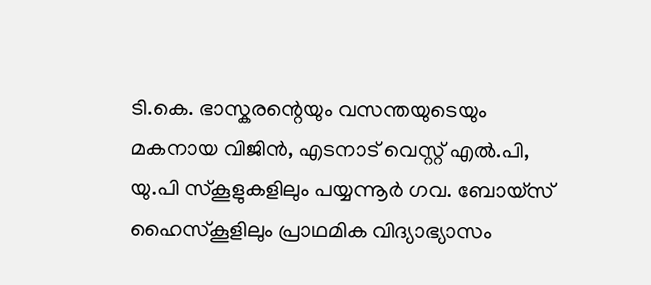ടി.കെ. ഭാസ്കരന്റെയും വസന്തയുടെയും മകനായ വിജിൻ, എടനാട് വെസ്റ്റ് എൽ.പി, യു.പി സ്കൂളുകളിലും പയ്യന്നൂർ ഗവ. ബോയ്സ് ഹൈസ്കൂളിലും പ്രാഥമിക വിദ്യാഭ്യാസം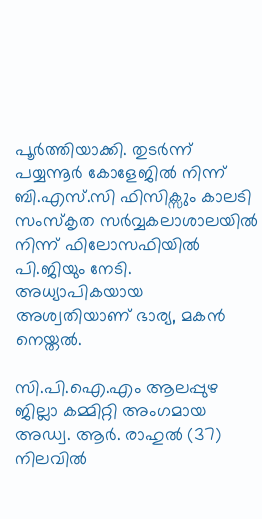പൂർത്തിയാക്കി. തുടർന്ന് പയ്യന്നൂർ കോളേജിൽ നിന്ന് ബി.എസ്.സി ഫിസിക്സും കാലടി സംസ്കൃത സർവ്വകലാശാലയിൽ നിന്ന് ഫിലോസഫിയിൽ പി.ജിയും നേടി. അധ്യാപികയായ അശ്വതിയാണ് ഭാര്യ, മകൻ നെയ്തൽ.

സി.പി.ഐ.എം ആലപ്പുഴ ജില്ലാ കമ്മിറ്റി അംഗമായ അഡ്വ. ആർ. രാഹുൽ (37) നിലവിൽ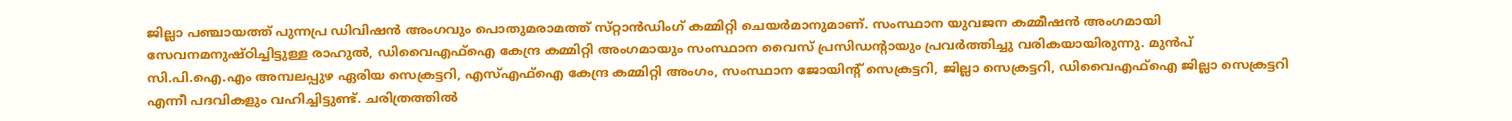ജില്ലാ പഞ്ചായത്ത്‌ പുന്നപ്ര ഡിവിഷൻ അംഗവും പൊതുമരാമത്ത് സ്‌റ്റാൻഡിംഗ് കമ്മിറ്റി ചെയർമാനുമാണ്. സംസ്ഥാന യുവജന കമ്മീഷൻ അംഗമായി സേവനമനുഷ്ഠിച്ചിട്ടുള്ള രാഹുൽ, ഡിവൈഎഫ്ഐ കേന്ദ്ര കമ്മിറ്റി അംഗമായും സംസ്ഥാന വൈസ് പ്രസിഡന്റായും പ്രവർത്തിച്ചു വരികയായിരുന്നു. മുൻപ് സി.പി.ഐ.എം അമ്പലപ്പുഴ ഏരിയ സെക്രട്ടറി, എസ്എഫ്ഐ കേന്ദ്ര കമ്മിറ്റി അംഗം, സംസ്ഥാന ജോയിന്റ്‌ സെക്രട്ടറി, ജില്ലാ സെക്രട്ടറി, ഡിവൈഎഫ്ഐ ജില്ലാ സെക്രട്ടറി എന്നീ പദവികളും വഹിച്ചിട്ടുണ്ട്. ചരിത്രത്തിൽ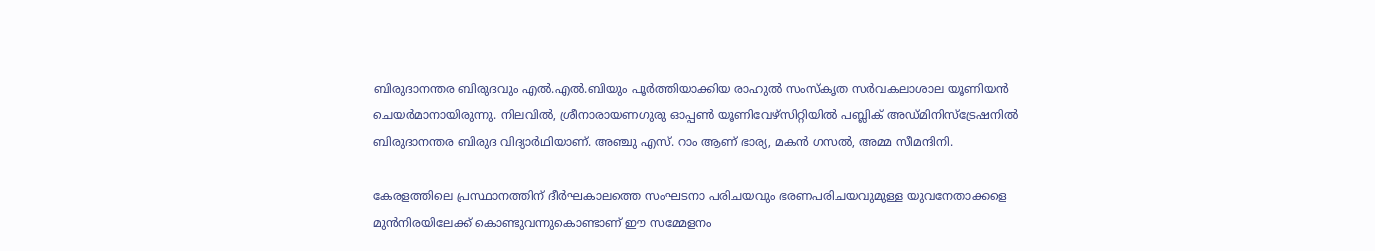ബിരുദാനന്തര ബിരുദവും എൽ.എൽ.ബിയും പൂർത്തിയാക്കിയ രാഹുൽ സംസ്കൃത സർവകലാശാല യൂണിയൻ ചെയർമാനായിരുന്നു. നിലവിൽ, ശ്രീനാരായണഗുരു ഓപ്പൺ യൂണിവേഴ്സിറ്റിയിൽ പബ്ലിക് അഡ്മിനിസ്ട്രേഷനിൽ ബിരുദാനന്തര ബിരുദ വിദ്യാർഥിയാണ്. അഞ്ചു എസ്. റാം ആണ് ഭാര്യ, മകൻ ഗസൽ, അമ്മ സീമന്ദിനി.

കേരളത്തിലെ പ്രസ്ഥാനത്തിന് ദീർഘകാലത്തെ സംഘടനാ പരിചയവും ഭരണപരിചയവുമുള്ള യുവനേതാക്കളെ മുൻനിരയിലേക്ക് കൊണ്ടുവന്നുകൊണ്ടാണ് ഈ സമ്മേളനം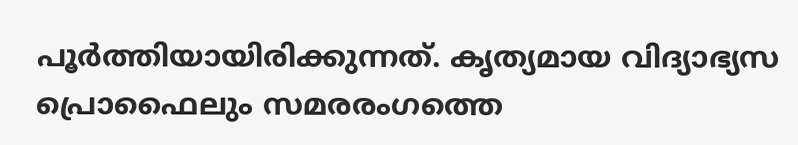പൂർത്തിയായിരിക്കുന്നത്. കൃത്യമായ വിദ്യാഭ്യസ പ്രൊഫൈലും സമരരംഗത്തെ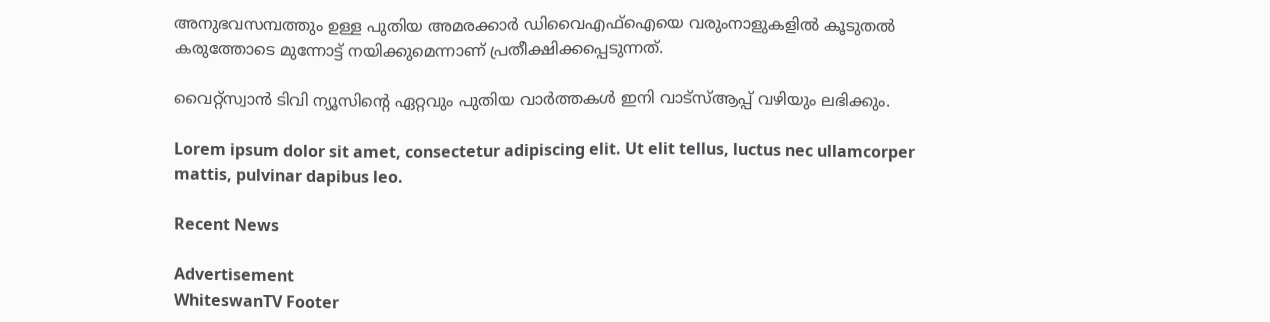അനുഭവസമ്പത്തും ഉള്ള പുതിയ അമരക്കാർ ഡിവൈഎഫ്ഐയെ വരുംനാളുകളിൽ കൂടുതൽ കരുത്തോടെ മുന്നോട്ട് നയിക്കുമെന്നാണ് പ്രതീക്ഷിക്കപ്പെടുന്നത്.

വൈറ്റ്സ്വാൻ ടിവി ന്യൂസിന്റെ ഏറ്റവും പുതിയ വാർത്തകൾ ഇനി വാട്സ്ആപ്പ് വഴിയും ലഭിക്കും.

Lorem ipsum dolor sit amet, consectetur adipiscing elit. Ut elit tellus, luctus nec ullamcorper mattis, pulvinar dapibus leo.

Recent News

Advertisement
WhiteswanTV Footer